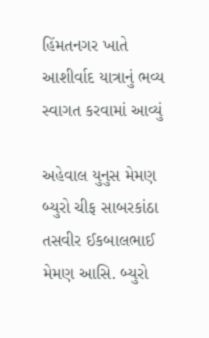હિંમતનગર ખાતે આશીર્વાદ યાત્રાનું ભવ્ય સ્વાગત કરવામાં આવ્યું

અહેવાલ યુનુસ મેમણ બ્યુરો ચીફ સાબરકાંઠા
તસવીર ઈકબાલભાઈ મેમણ આસિ. બ્યુરો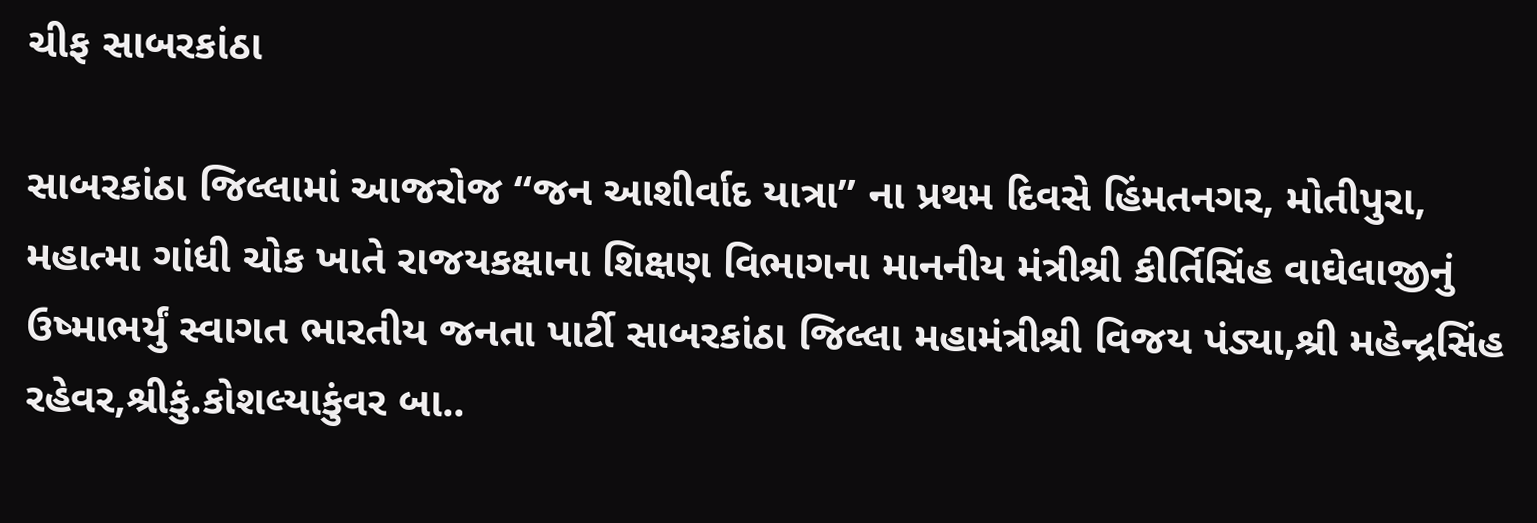ચીફ સાબરકાંઠા

સાબરકાંઠા જિલ્લામાં આજરોજ “જન આશીર્વાદ યાત્રા” ના પ્રથમ દિવસે હિંમતનગર, મોતીપુરા, મહાત્મા ગાંધી ચોક ખાતે રાજયકક્ષાના શિક્ષણ વિભાગના માનનીય મંત્રીશ્રી કીર્તિસિંહ વાઘેલાજીનું ઉષ્માભર્યું સ્વાગત ભારતીય જનતા પાર્ટી સાબરકાંઠા જિલ્લા મહામંત્રીશ્રી વિજય પંડ્યા,શ્રી મહેન્દ્રસિંહ રહેવર,શ્રીકું.કોશલ્યાકુંવર બા..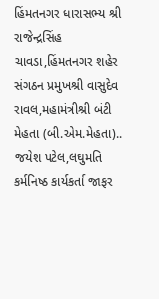હિંમતનગર ધારાસભ્ય શ્રી રાજેન્દ્રસિંહ ચાવડા,હિંમતનગર શહેર સંગઠન પ્રમુખશ્રી વાસુદેવ રાવલ,મહામંત્રીશ્રી બંટી મેહતા (બી.એમ.મેહતા).. જયેશ પટેલ,લઘુમતિ કર્મનિષ્ઠ કાર્યકર્તા જાફર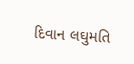દિવાન લઘુમતિ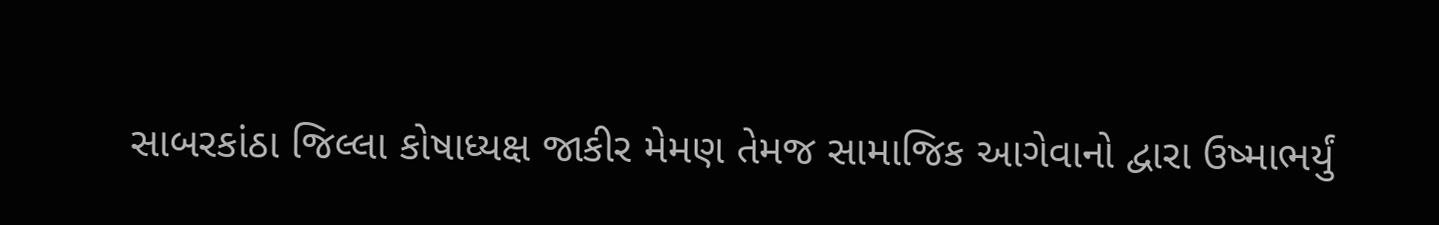સાબરકાંઠા જિલ્લા કોષાધ્યક્ષ જાકીર મેમણ તેમજ સામાજિક આગેવાનો દ્વારા ઉષ્માભર્યું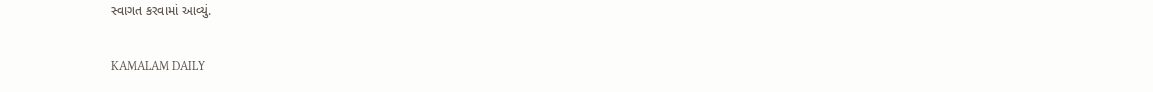સ્વાગત કરવામાં આવ્યું.

KAMALAM DAILY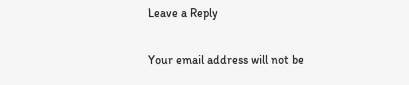Leave a Reply

Your email address will not be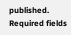published. Required fields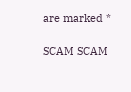are marked *

SCAM SCAM